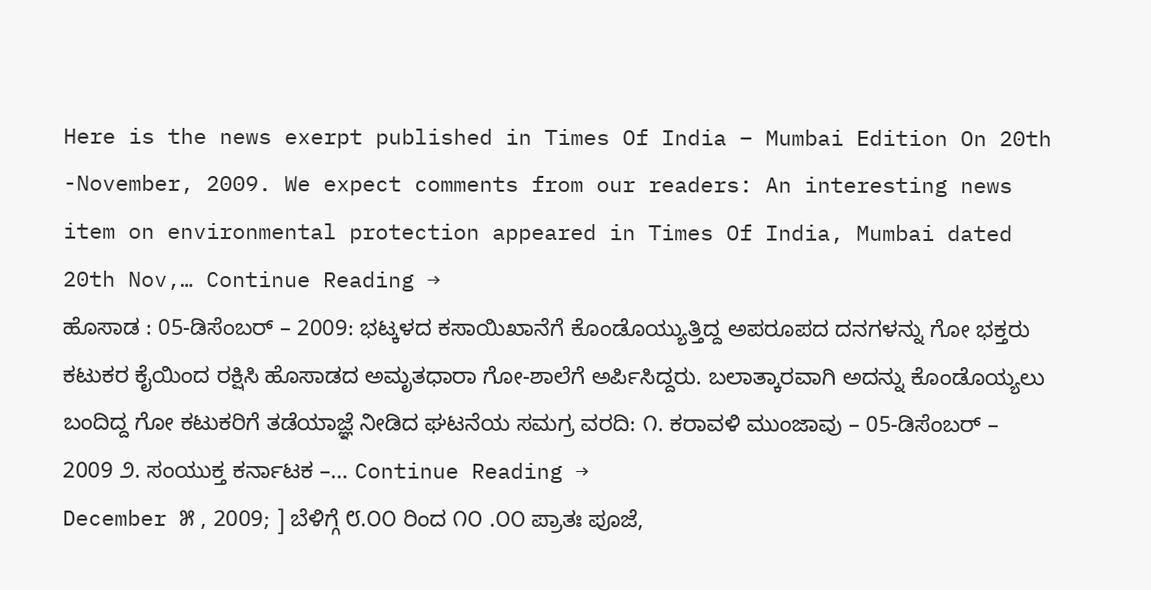Here is the news exerpt published in Times Of India – Mumbai Edition On 20th -November, 2009. We expect comments from our readers: An interesting news item on environmental protection appeared in Times Of India, Mumbai dated 20th Nov,… Continue Reading →
ಹೊಸಾಡ : 05-ಡಿಸೆಂಬರ್ – 2009: ಭಟ್ಕಳದ ಕಸಾಯಿಖಾನೆಗೆ ಕೊಂಡೊಯ್ಯುತ್ತಿದ್ದ ಅಪರೂಪದ ದನಗಳನ್ನು ಗೋ ಭಕ್ತರು ಕಟುಕರ ಕೈಯಿಂದ ರಕ್ಷಿಸಿ ಹೊಸಾಡದ ಅಮೃತಧಾರಾ ಗೋ-ಶಾಲೆಗೆ ಅರ್ಪಿಸಿದ್ದರು. ಬಲಾತ್ಕಾರವಾಗಿ ಅದನ್ನು ಕೊಂಡೊಯ್ಯಲು ಬಂದಿದ್ದ ಗೋ ಕಟುಕರಿಗೆ ತಡೆಯಾಜ್ಞೆ ನೀಡಿದ ಘಟನೆಯ ಸಮಗ್ರ ವರದಿ: ೧. ಕರಾವಳಿ ಮುಂಜಾವು – 05-ಡಿಸೆಂಬರ್ – 2009 ೨. ಸಂಯುಕ್ತ ಕರ್ನಾಟಕ –… Continue Reading →
December ೫ , 2009; ] ಬೆಳಿಗ್ಗೆ ೮.೦೦ ರಿಂದ ೧೦ .೦೦ ಪ್ರಾತಃ ಪೂಜೆ,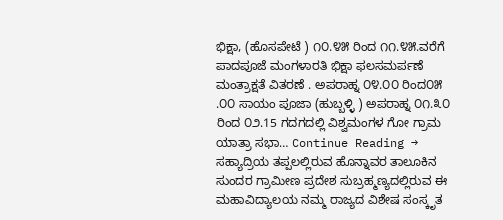ಭಿಕ್ಷಾ, (ಹೊಸಪೇಟೆ ) ೧೦.೪೫ ರಿಂದ ೧೧.೪೫.ವರೆಗೆ ಪಾದಪೂಜೆ ಮಂಗಳಾರತಿ ಭಿಕ್ಷಾ ಫಲಸಮರ್ಪಣೆ ಮಂತ್ರಾಕ್ಷತೆ ವಿತರಣೆ . ಅಪರಾಹ್ನ ೦೪.೦೦ ರಿಂದ೦೫ .೦೦ ಸಾಯಂ ಪೂಜಾ (ಹುಬ್ಬಳ್ಳಿ ) ಅಪರಾಹ್ನ ೦೧.೩೦ ರಿಂದ ೦೨.15 ಗದಗದಲ್ಲಿ ವಿಶ್ವಮಂಗಳ ಗೋ ಗ್ರಾಮ ಯಾತ್ರಾ ಸಭಾ… Continue Reading →
ಸಹ್ಯಾದ್ರಿಯ ತಪ್ಪಲಲ್ಲಿರುವ ಹೊನ್ನಾವರ ತಾಲೂಕಿನ ಸುಂದರ ಗ್ರಾಮೀಣ ಪ್ರದೇಶ ಸುಬ್ರಹ್ಮಣ್ಯದಲ್ಲಿರುವ ಈ ಮಹಾವಿದ್ಯಾಲಯ ನಮ್ಮ ರಾಜ್ಯದ ವಿಶೇಷ ಸಂಸ್ಕೃತ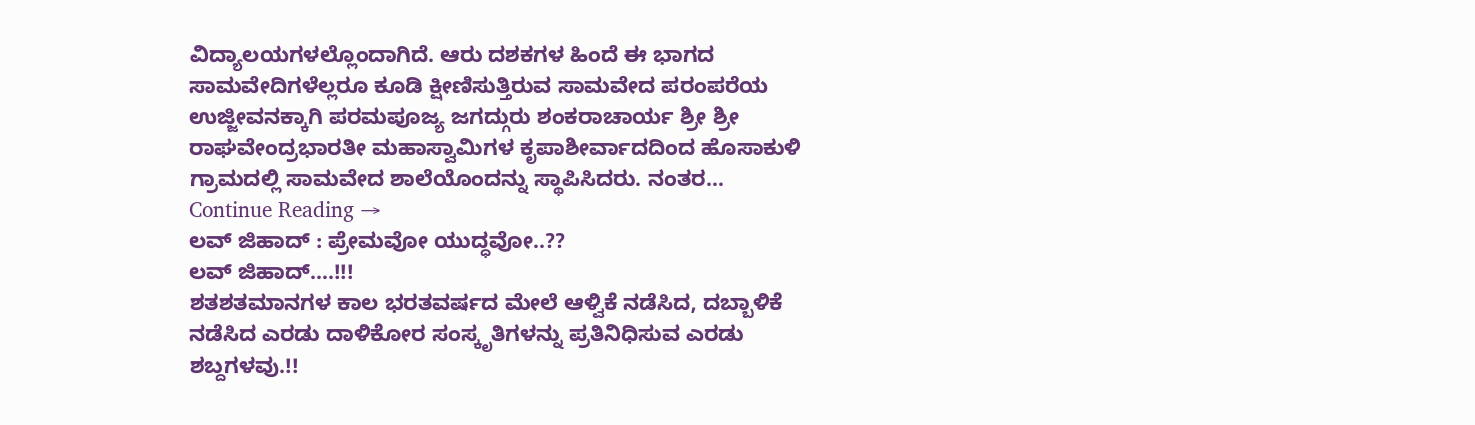ವಿದ್ಯಾಲಯಗಳಲ್ಲೊಂದಾಗಿದೆ. ಆರು ದಶಕಗಳ ಹಿಂದೆ ಈ ಭಾಗದ ಸಾಮವೇದಿಗಳೆಲ್ಲರೂ ಕೂಡಿ ಕ್ಷೀಣಿಸುತ್ತಿರುವ ಸಾಮವೇದ ಪರಂಪರೆಯ ಉಜ್ಜೀವನಕ್ಕಾಗಿ ಪರಮಪೂಜ್ಯ ಜಗದ್ಗುರು ಶಂಕರಾಚಾರ್ಯ ಶ್ರೀ ಶ್ರೀ ರಾಘವೇಂದ್ರಭಾರತೀ ಮಹಾಸ್ವಾಮಿಗಳ ಕೃಪಾಶೀರ್ವಾದದಿಂದ ಹೊಸಾಕುಳಿ ಗ್ರಾಮದಲ್ಲಿ ಸಾಮವೇದ ಶಾಲೆಯೊಂದನ್ನು ಸ್ಥಾಪಿಸಿದರು. ನಂತರ… Continue Reading →
ಲವ್ ಜಿಹಾದ್ : ಪ್ರೇಮವೋ ಯುದ್ಧವೋ..??
ಲವ್ ಜಿಹಾದ್….!!!
ಶತಶತಮಾನಗಳ ಕಾಲ ಭರತವರ್ಷದ ಮೇಲೆ ಆಳ್ವಿಕೆ ನಡೆಸಿದ, ದಬ್ಬಾಳಿಕೆ ನಡೆಸಿದ ಎರಡು ದಾಳಿಕೋರ ಸಂಸ್ಕೃತಿಗಳನ್ನು ಪ್ರತಿನಿಧಿಸುವ ಎರಡು ಶಬ್ದಗಳವು.!!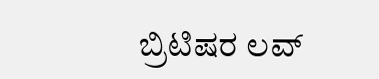ಬ್ರಿಟಿಷರ ಲವ್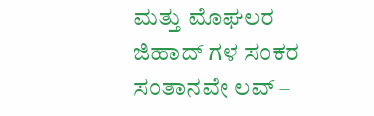ಮತ್ತು ಮೊಘಲರ ಜಿಹಾದ್ ಗಳ ಸಂಕರ ಸಂತಾನವೇ ಲವ್ –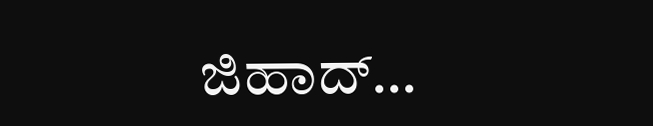ಜಿಹಾದ್…